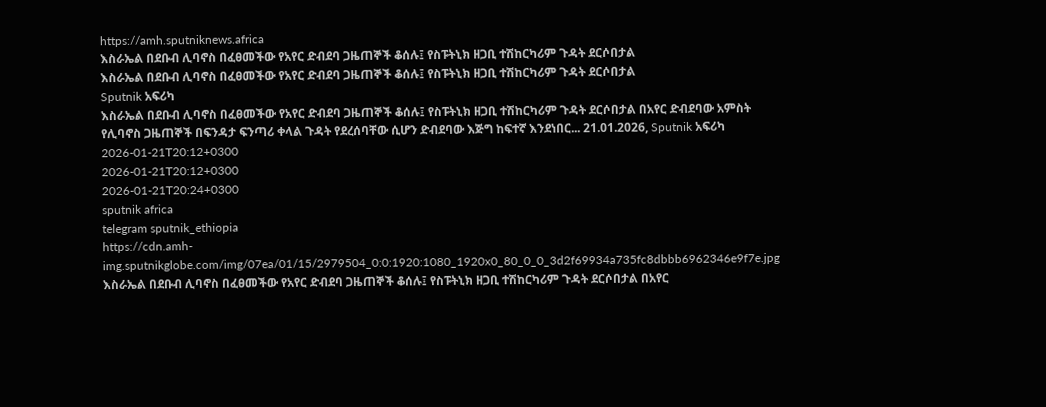https://amh.sputniknews.africa
እስራኤል በደቡብ ሊባኖስ በፈፀመችው የአየር ድብደባ ጋዜጠኞች ቆሰሉ፤ የስፑትኒክ ዘጋቢ ተሽከርካሪም ጉዳት ደርሶበታል
እስራኤል በደቡብ ሊባኖስ በፈፀመችው የአየር ድብደባ ጋዜጠኞች ቆሰሉ፤ የስፑትኒክ ዘጋቢ ተሽከርካሪም ጉዳት ደርሶበታል
Sputnik አፍሪካ
እስራኤል በደቡብ ሊባኖስ በፈፀመችው የአየር ድብደባ ጋዜጠኞች ቆሰሉ፤ የስፑትኒክ ዘጋቢ ተሽከርካሪም ጉዳት ደርሶበታል በአየር ድብደባው አምስት የሊባኖስ ጋዜጠኞች በፍንዳታ ፍንጣሪ ቀላል ጉዳት የደረሰባቸው ሲሆን ድብደባው እጅግ ከፍተኛ እንደነበር... 21.01.2026, Sputnik አፍሪካ
2026-01-21T20:12+0300
2026-01-21T20:12+0300
2026-01-21T20:24+0300
sputnik africa
telegram sputnik_ethiopia
https://cdn.amh-img.sputnikglobe.com/img/07ea/01/15/2979504_0:0:1920:1080_1920x0_80_0_0_3d2f69934a735fc8dbbb6962346e9f7e.jpg
እስራኤል በደቡብ ሊባኖስ በፈፀመችው የአየር ድብደባ ጋዜጠኞች ቆሰሉ፤ የስፑትኒክ ዘጋቢ ተሽከርካሪም ጉዳት ደርሶበታል በአየር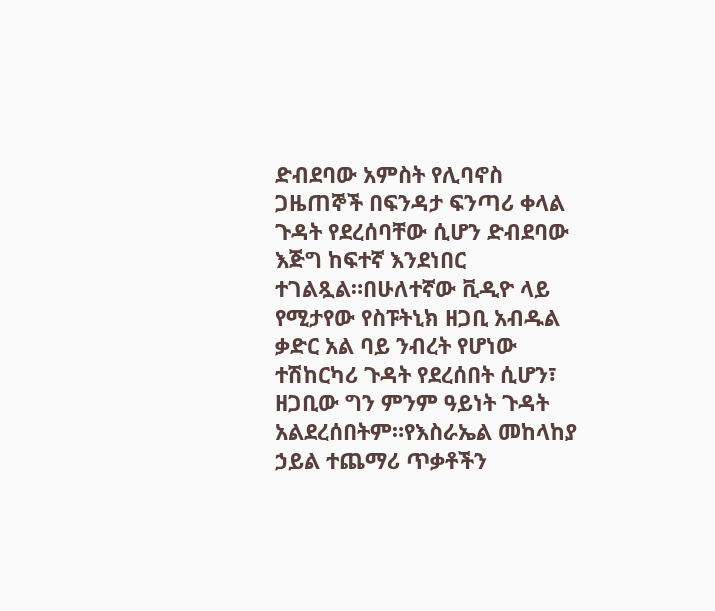ድብደባው አምስት የሊባኖስ ጋዜጠኞች በፍንዳታ ፍንጣሪ ቀላል ጉዳት የደረሰባቸው ሲሆን ድብደባው እጅግ ከፍተኛ እንደነበር ተገልጿል።በሁለተኛው ቪዲዮ ላይ የሚታየው የስፑትኒክ ዘጋቢ አብዱል ቃድር አል ባይ ንብረት የሆነው ተሽከርካሪ ጉዳት የደረሰበት ሲሆን፣ ዘጋቢው ግን ምንም ዓይነት ጉዳት አልደረሰበትም።የእስራኤል መከላከያ ኃይል ተጨማሪ ጥቃቶችን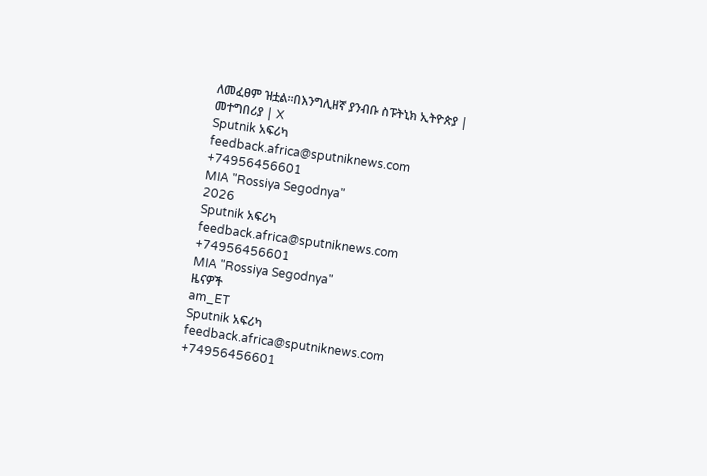ለመፈፀም ዝቷል።በእንግሊዘኛ ያንብቡ ስፑትኒክ ኢትዮጵያ | መተግበሪያ | X
Sputnik አፍሪካ
feedback.africa@sputniknews.com
+74956456601
MIA "Rossiya Segodnya"
2026
Sputnik አፍሪካ
feedback.africa@sputniknews.com
+74956456601
MIA "Rossiya Segodnya"
ዜናዎች
am_ET
Sputnik አፍሪካ
feedback.africa@sputniknews.com
+74956456601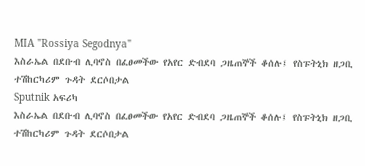MIA "Rossiya Segodnya"
እስራኤል በደቡብ ሊባኖስ በፈፀመችው የአየር ድብደባ ጋዜጠኞች ቆሰሉ፤ የስፑትኒክ ዘጋቢ ተሽከርካሪም ጉዳት ደርሶበታል
Sputnik አፍሪካ
እስራኤል በደቡብ ሊባኖስ በፈፀመችው የአየር ድብደባ ጋዜጠኞች ቆሰሉ፤ የስፑትኒክ ዘጋቢ ተሽከርካሪም ጉዳት ደርሶበታል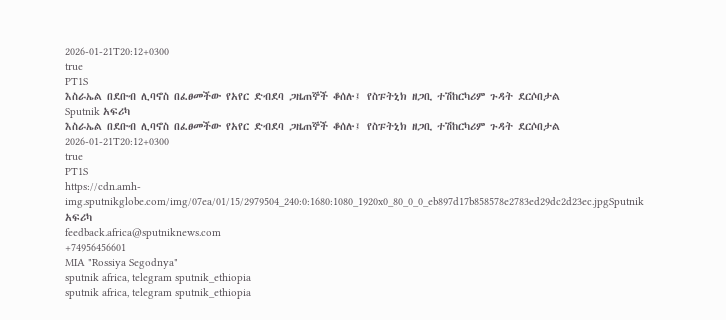2026-01-21T20:12+0300
true
PT1S
እስራኤል በደቡብ ሊባኖስ በፈፀመችው የአየር ድብደባ ጋዜጠኞች ቆሰሉ፤ የስፑትኒክ ዘጋቢ ተሽከርካሪም ጉዳት ደርሶበታል
Sputnik አፍሪካ
እስራኤል በደቡብ ሊባኖስ በፈፀመችው የአየር ድብደባ ጋዜጠኞች ቆሰሉ፤ የስፑትኒክ ዘጋቢ ተሽከርካሪም ጉዳት ደርሶበታል
2026-01-21T20:12+0300
true
PT1S
https://cdn.amh-img.sputnikglobe.com/img/07ea/01/15/2979504_240:0:1680:1080_1920x0_80_0_0_eb897d17b858578e2783ed29dc2d23ec.jpgSputnik አፍሪካ
feedback.africa@sputniknews.com
+74956456601
MIA "Rossiya Segodnya"
sputnik africa, telegram sputnik_ethiopia
sputnik africa, telegram sputnik_ethiopia